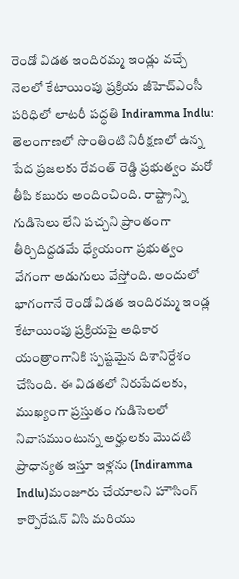రెండో విడత ఇందిరమ్మ ఇండ్లు వచ్చే నెలలో కేటాయింపు ప్రక్రియ జీహెచ్ఎంసీ పరిధిలో లాటరీ పద్ధతి Indiramma Indlu: తెలంగాణలో సొంతింటి నిరీక్షణలో ఉన్న పేద ప్రజలకు రేవంత్ రెడ్డి ప్రభుత్వం మరో తీపి కబురు అందించింది. రాష్ట్రాన్ని గుడిసెలు లేని పచ్చని ప్రాంతంగా తీర్చిదిద్దడమే ధ్యేయంగా ప్రభుత్వం వేగంగా అడుగులు వేస్తోంది. అందులో భాగంగానే రెండో విడత ఇందిరమ్మ ఇండ్ల కేటాయింపు ప్రక్రియపై అధికార యంత్రాంగానికి స్పష్టమైన దిశానిర్దేశం చేసింది. ఈ విడతలో నిరుపేదలకు, ముఖ్యంగా ప్రస్తుతం గుడిసెలలో నివాసముంటున్న అర్హులకు మొదటి ప్రాధాన్యత ఇస్తూ ఇళ్లను (Indiramma Indlu)మంజూరు చేయాలని హౌసింగ్ కార్పొరేషన్ విసి మరియు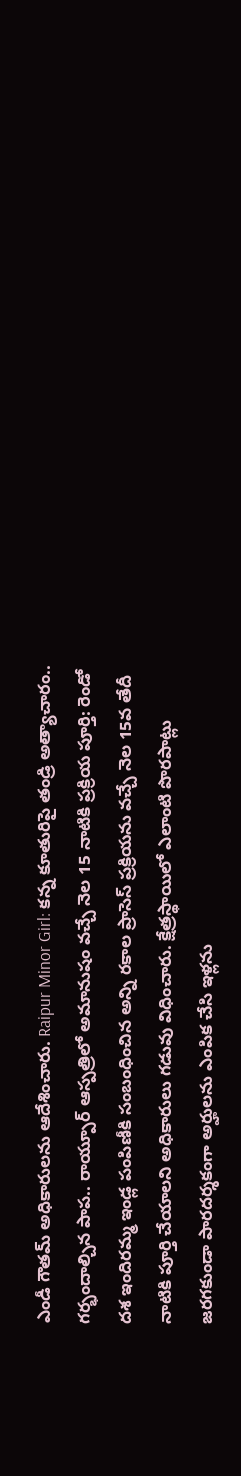ఎండీ గౌతమ్ అధికారులను ఆదేశించారు. Raipur Minor Girl: కన్న కూతురిపై తండ్రి అత్యాచారం.. గర్భందాల్చిన పాప.. రాయ్పూర్ ఆస్పత్రిలో అమానుషం వచ్చే నెల 15 నాటికి ప్రక్రియ పూర్తి: రెండో దశ ఇందిరమ్మ ఇండ్ల పంపిణీకి సంబంధించిన అన్ని రకాల ప్రాసెస్ ప్రక్రియను వచ్చే నెల 15వ తేదీ నాటికి పూర్తి చేయాలని అధికారులు గడువు విధించారు. క్షేత్రస్థాయిలో ఎలాంటి పొరపాట్లు జరగకుండా పారదర్శకంగా అర్హులను ఎంపిక చేసి ఇళ్లను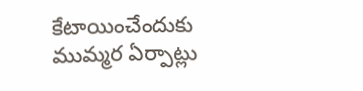కేటాయించేందుకు ముమ్మర ఏర్పాట్లు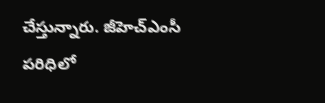చేస్తున్నారు. జీహెచ్ఎంసీ పరిధిలో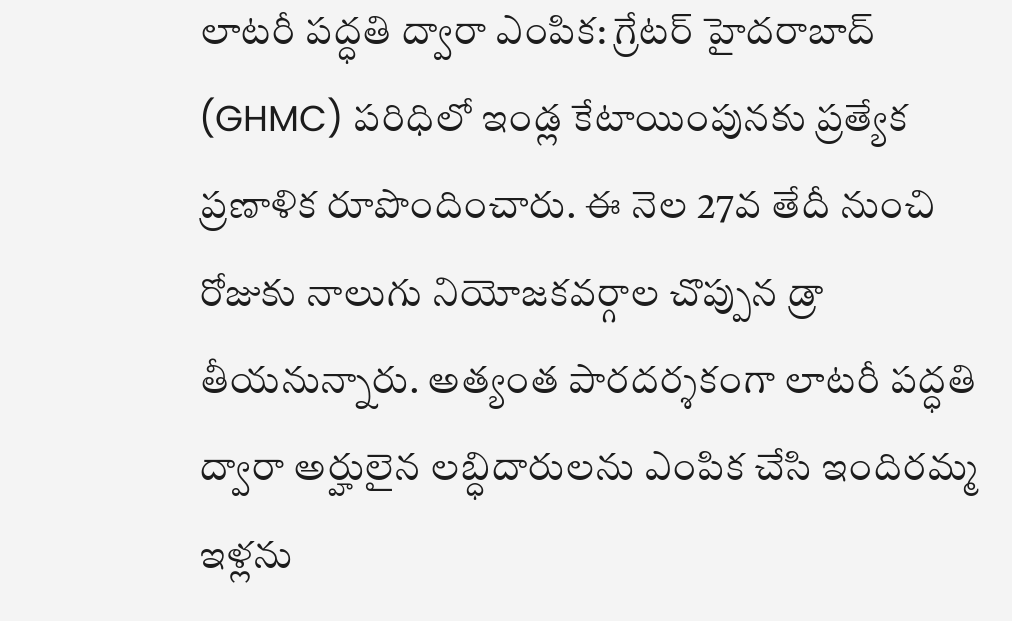లాటరీ పద్ధతి ద్వారా ఎంపిక: గ్రేటర్ హైదరాబాద్ (GHMC) పరిధిలో ఇండ్ల కేటాయింపునకు ప్రత్యేక ప్రణాళిక రూపొందించారు. ఈ నెల 27వ తేదీ నుంచి రోజుకు నాలుగు నియోజకవర్గాల చొప్పున డ్రా తీయనున్నారు. అత్యంత పారదర్శకంగా లాటరీ పద్ధతి ద్వారా అర్హులైన లబ్ధిదారులను ఎంపిక చేసి ఇందిరమ్మ ఇళ్లను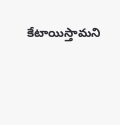కేటాయిస్తామని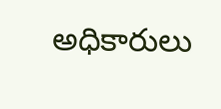అధికారులు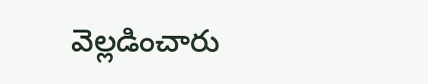వెల్లడించారు